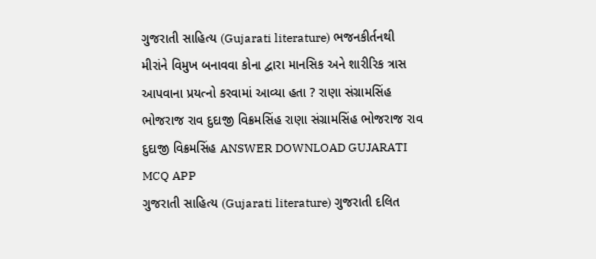ગુજરાતી સાહિત્ય (Gujarati literature) ભજનકીર્તનથી મીરાંને વિમુખ બનાવવા કોના દ્વારા માનસિક અને શારીરિક ત્રાસ આપવાના પ્રયત્નો કરવામાં આવ્યા હતા ? રાણા સંગ્રામસિંહ ભોજરાજ રાવ દુદાજી વિક્રમસિંહ રાણા સંગ્રામસિંહ ભોજરાજ રાવ દુદાજી વિક્રમસિંહ ANSWER DOWNLOAD GUJARATI MCQ APP
ગુજરાતી સાહિત્ય (Gujarati literature) ગુજરાતી દલિત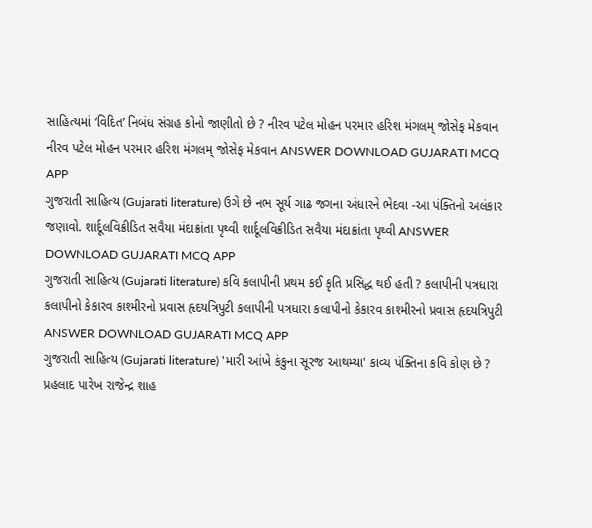સાહિત્યમાં ‘વિદિત’ નિબંધ સંગ્રહ કોનો જાણીતો છે ? નીરવ પટેલ મોહન પરમાર હરિશ મંગલમ્ જોસેફ મેકવાન નીરવ પટેલ મોહન પરમાર હરિશ મંગલમ્ જોસેફ મેકવાન ANSWER DOWNLOAD GUJARATI MCQ APP
ગુજરાતી સાહિત્ય (Gujarati literature) ઉગે છે નભ સૂર્ય ગાઢ જગના અંધારને ભેદવા -આ પંક્તિનો અલંકાર જણાવો. શાર્દૂલવિક્રીડિત સવૈયા મંદાક્રાંતા પૃથ્વી શાર્દૂલવિક્રીડિત સવૈયા મંદાક્રાંતા પૃથ્વી ANSWER DOWNLOAD GUJARATI MCQ APP
ગુજરાતી સાહિત્ય (Gujarati literature) કવિ કલાપીની પ્રથમ કઈ કૃતિ પ્રસિદ્ધ થઈ હતી ? કલાપીની પત્રધારા કલાપીનો કેકારવ કાશ્મીરનો પ્રવાસ હૃદયત્રિપુટી કલાપીની પત્રધારા કલાપીનો કેકારવ કાશ્મીરનો પ્રવાસ હૃદયત્રિપુટી ANSWER DOWNLOAD GUJARATI MCQ APP
ગુજરાતી સાહિત્ય (Gujarati literature) 'મારી આંખે કંકુના સૂરજ આથમ્યા' કાવ્ય પંક્તિના કવિ કોણ છે ? પ્રહલાદ પારેખ રાજેન્દ્ર શાહ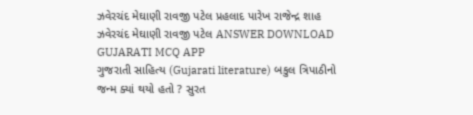ઝવેરચંદ મેઘાણી રાવજી પટેલ પ્રહલાદ પારેખ રાજેન્દ્ર શાહ ઝવેરચંદ મેઘાણી રાવજી પટેલ ANSWER DOWNLOAD GUJARATI MCQ APP
ગુજરાતી સાહિત્ય (Gujarati literature) બકુલ ત્રિપાઠીનો જન્મ ક્યાં થયો હતો ? સુરત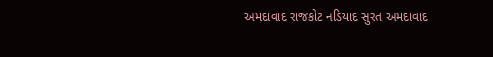અમદાવાદ રાજકોટ નડિયાદ સુરત અમદાવાદ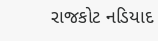રાજકોટ નડિયાદ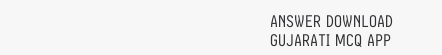ANSWER DOWNLOAD GUJARATI MCQ APP